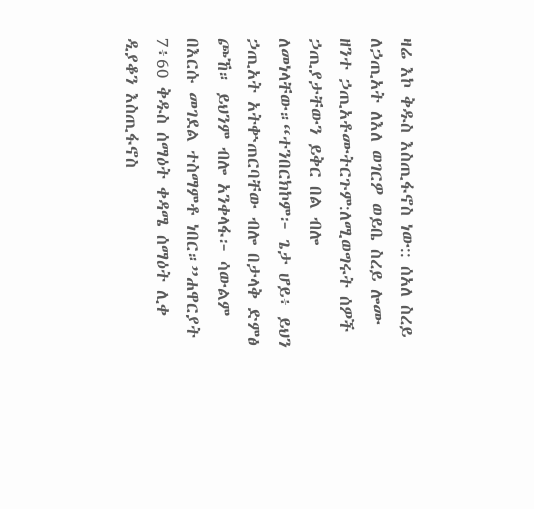ዛሬ እኮ ቅዱስ እስጢፋኖስ ነው:: ሰአለ ስረይ ለኃጢአት ለእለ ወገርዎ ወይቤ ስረይ ሎሙ ዘንተ ኃጢአቶሙትርጉም:ለሚወግሩት ሰዎች ኃጢያታቸውን ይቅር በል ብሎ ለመነላቸው።“ተንበርክኮም፦ ጌታ ሆይ፥ ይህን ኃጢአት አትቍጠርባቸው ብሎ በታላቅ ድምፅ ጮኸ። ይህንም ብሎ አንቀላፋ፦ ሳውልም በእርሱ መገደል ተስማምቶ ነበር።”ሐዋርያት 7፥60 ቅዱስ ሰማዕት ቀዳሜ ሰማዕት ሊቀ ዲያቆን እስጢፋኖስ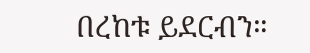በረከቱ ይደርብን።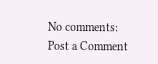No comments:
Post a Comment